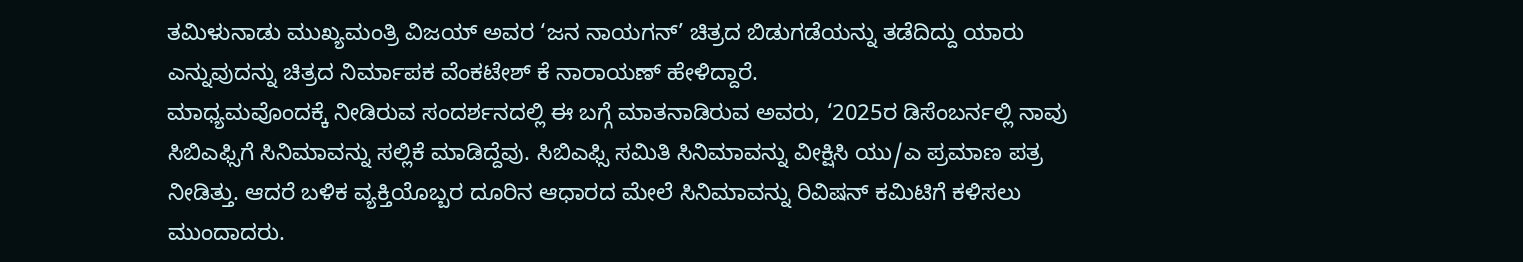ತಮಿಳುನಾಡು ಮುಖ್ಯಮಂತ್ರಿ ವಿಜಯ್ ಅವರ ‘ಜನ ನಾಯಗನ್’ ಚಿತ್ರದ ಬಿಡುಗಡೆಯನ್ನು ತಡೆದಿದ್ದು ಯಾರು ಎನ್ನುವುದನ್ನು ಚಿತ್ರದ ನಿರ್ಮಾಪಕ ವೆಂಕಟೇಶ್ ಕೆ ನಾರಾಯಣ್ ಹೇಳಿದ್ದಾರೆ.
ಮಾಧ್ಯಮವೊಂದಕ್ಕೆ ನೀಡಿರುವ ಸಂದರ್ಶನದಲ್ಲಿ ಈ ಬಗ್ಗೆ ಮಾತನಾಡಿರುವ ಅವರು, ‘2025ರ ಡಿಸೆಂಬರ್ನಲ್ಲಿ ನಾವು ಸಿಬಿಎಫ್ಸಿಗೆ ಸಿನಿಮಾವನ್ನು ಸಲ್ಲಿಕೆ ಮಾಡಿದ್ದೆವು. ಸಿಬಿಎಫ್ಸಿ ಸಮಿತಿ ಸಿನಿಮಾವನ್ನು ವೀಕ್ಷಿಸಿ ಯು/ಎ ಪ್ರಮಾಣ ಪತ್ರ ನೀಡಿತ್ತು. ಆದರೆ ಬಳಿಕ ವ್ಯಕ್ತಿಯೊಬ್ಬರ ದೂರಿನ ಆಧಾರದ ಮೇಲೆ ಸಿನಿಮಾವನ್ನು ರಿವಿಷನ್ ಕಮಿಟಿಗೆ ಕಳಿಸಲು ಮುಂದಾದರು.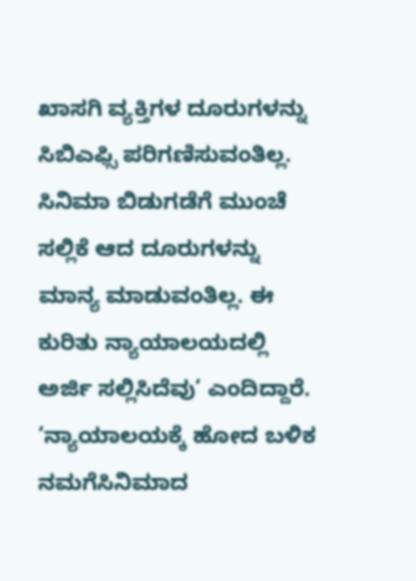ಖಾಸಗಿ ವ್ಯಕ್ತಿಗಳ ದೂರುಗಳನ್ನು ಸಿಬಿಎಫ್ಸಿ ಪರಿಗಣಿಸುವಂತಿಲ್ಲ. ಸಿನಿಮಾ ಬಿಡುಗಡೆಗೆ ಮುಂಚೆ ಸಲ್ಲಿಕೆ ಆದ ದೂರುಗಳನ್ನು ಮಾನ್ಯ ಮಾಡುವಂತಿಲ್ಲ. ಈ ಕುರಿತು ನ್ಯಾಯಾಲಯದಲ್ಲಿ ಅರ್ಜಿ ಸಲ್ಲಿಸಿದೆವು’ ಎಂದಿದ್ದಾರೆ.
‘ನ್ಯಾಯಾಲಯಕ್ಕೆ ಹೋದ ಬಳಿಕ ನಮಗೆಸಿನಿಮಾದ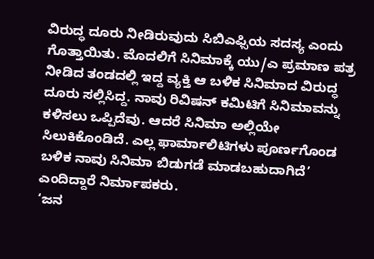ವಿರುದ್ಧ ದೂರು ನೀಡಿರುವುದು ಸಿಬಿಎಫ್ಸಿಯ ಸದಸ್ಯ ಎಂದು ಗೊತ್ತಾಯಿತು. ಮೊದಲಿಗೆ ಸಿನಿಮಾಕ್ಕೆ ಯು/ಎ ಪ್ರಮಾಣ ಪತ್ರ ನೀಡಿದ ತಂಡದಲ್ಲಿ ಇದ್ದ ವ್ಯಕ್ತಿ ಆ ಬಳಿಕ ಸಿನಿಮಾದ ವಿರುದ್ಧ ದೂರು ಸಲ್ಲಿಸಿದ್ದ. ನಾವು ರಿವಿಷನ್ ಕಮಿಟಿಗೆ ಸಿನಿಮಾವನ್ನು ಕಳಿಸಲು ಒಪ್ಪಿದೆವು. ಆದರೆ ಸಿನಿಮಾ ಅಲ್ಲಿಯೇ ಸಿಲುಕಿಕೊಂಡಿದೆ. ಎಲ್ಲ ಫಾರ್ಮಾಲಿಟಿಗಳು ಪೂರ್ಣಗೊಂಡ ಬಳಿಕ ನಾವು ಸಿನಿಮಾ ಬಿಡುಗಡೆ ಮಾಡಬಹುದಾಗಿದೆ’ ಎಂದಿದ್ದಾರೆ ನಿರ್ಮಾಪಕರು.
‘ಜನ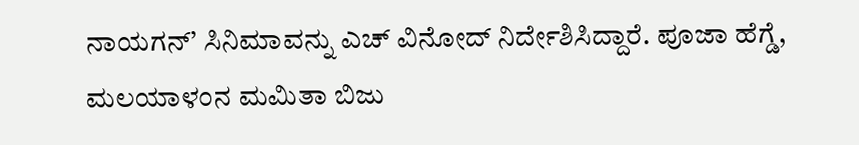ನಾಯಗನ್’ ಸಿನಿಮಾವನ್ನು ಎಚ್ ವಿನೋದ್ ನಿರ್ದೇಶಿಸಿದ್ದಾರೆ. ಪೂಜಾ ಹೆಗ್ಡೆ, ಮಲಯಾಳಂನ ಮಮಿತಾ ಬಿಜು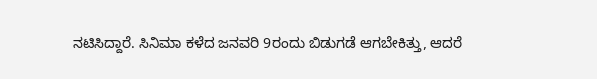ನಟಿಸಿದ್ದಾರೆ. ಸಿನಿಮಾ ಕಳೆದ ಜನವರಿ 9ರಂದು ಬಿಡುಗಡೆ ಆಗಬೇಕಿತ್ತು, ಆದರೆ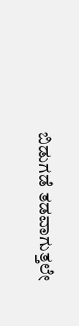ಬಿಡುಗಡೆ ತಡವಾಗುತ್ತಲೇ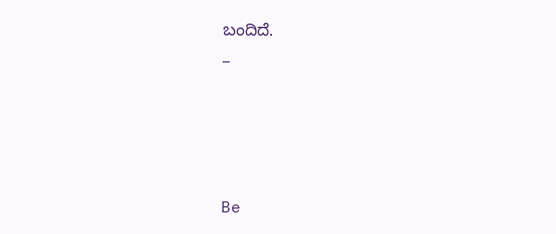ಬಂದಿದೆ.
_





Be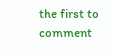the first to comment